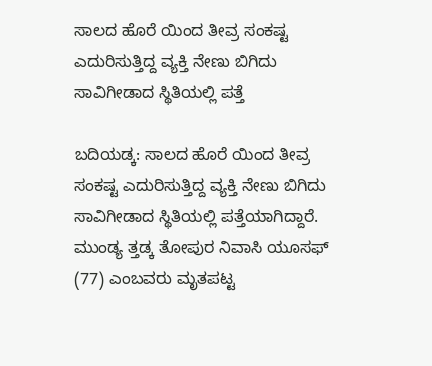ಸಾಲದ ಹೊರೆ ಯಿಂದ ತೀವ್ರ ಸಂಕಷ್ಟ ಎದುರಿಸುತ್ತಿದ್ದ ವ್ಯಕ್ತಿ ನೇಣು ಬಿಗಿದು ಸಾವಿಗೀಡಾದ ಸ್ಥಿತಿಯಲ್ಲಿ ಪತ್ತೆ

ಬದಿಯಡ್ಕ: ಸಾಲದ ಹೊರೆ ಯಿಂದ ತೀವ್ರ ಸಂಕಷ್ಟ ಎದುರಿಸುತ್ತಿದ್ದ ವ್ಯಕ್ತಿ ನೇಣು ಬಿಗಿದು ಸಾವಿಗೀಡಾದ ಸ್ಥಿತಿಯಲ್ಲಿ ಪತ್ತೆಯಾಗಿದ್ದಾರೆ. ಮುಂಡ್ಯ ತ್ತಡ್ಕ ತೋಪುರ ನಿವಾಸಿ ಯೂಸಫ್ (77) ಎಂಬವರು ಮೃತಪಟ್ಟ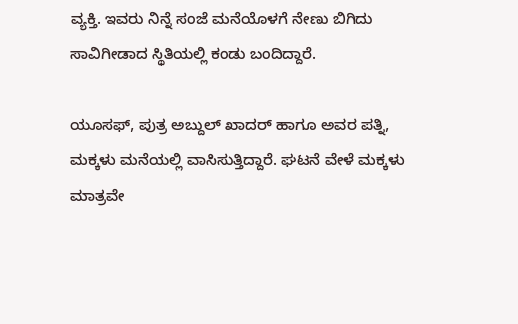ವ್ಯಕ್ತಿ. ಇವರು ನಿನ್ನೆ ಸಂಜೆ ಮನೆಯೊಳಗೆ ನೇಣು ಬಿಗಿದು ಸಾವಿಗೀಡಾದ ಸ್ಥಿತಿಯಲ್ಲಿ ಕಂಡು ಬಂದಿದ್ದಾರೆ.

ಯೂಸಫ್, ಪುತ್ರ ಅಬ್ದುಲ್ ಖಾದರ್ ಹಾಗೂ ಅವರ ಪತ್ನಿ, ಮಕ್ಕಳು ಮನೆಯಲ್ಲಿ ವಾಸಿಸುತ್ತಿದ್ದಾರೆ. ಘಟನೆ ವೇಳೆ ಮಕ್ಕಳು ಮಾತ್ರವೇ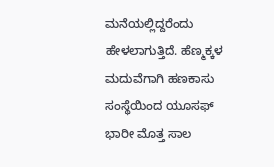ಮನೆಯಲ್ಲಿದ್ದರೆಂದು ಹೇಳಲಾಗುತ್ತಿದೆ. ಹೆಣ್ಮಕ್ಕಳ ಮದುವೆಗಾಗಿ ಹಣಕಾಸು ಸಂಸ್ಥೆಯಿಂದ ಯೂಸಫ್ ಭಾರೀ ಮೊತ್ತ ಸಾಲ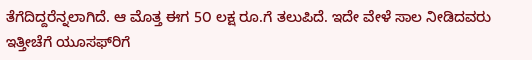ತೆಗೆದಿದ್ದರೆನ್ನಲಾಗಿದೆ. ಆ ಮೊತ್ತ ಈಗ 5೦ ಲಕ್ಷ ರೂ.ಗೆ ತಲುಪಿದೆ. ಇದೇ ವೇಳೆ ಸಾಲ ನೀಡಿದವರು ಇತ್ತೀಚೆಗೆ ಯೂಸಫ್‌ರಿಗೆ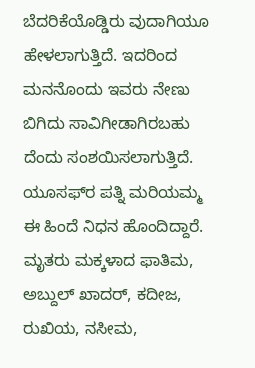ಬೆದರಿಕೆಯೊಡ್ಡಿರು ವುದಾಗಿಯೂ ಹೇಳಲಾಗುತ್ತಿದೆ. ಇದರಿಂದ ಮನನೊಂದು ಇವರು ನೇಣು ಬಿಗಿದು ಸಾವಿಗೀಡಾಗಿರಬಹು ದೆಂದು ಸಂಶಯಿಸಲಾಗುತ್ತಿದೆ. ಯೂಸಫ್‌ರ ಪತ್ನಿ ಮರಿಯಮ್ಮ ಈ ಹಿಂದೆ ನಿಧನ ಹೊಂದಿದ್ದಾರೆ. ಮೃತರು ಮಕ್ಕಳಾದ ಫಾತಿಮ, ಅಬ್ದುಲ್ ಖಾದರ್, ಕದೀಜ, ರುಖಿಯ, ನಸೀಮ,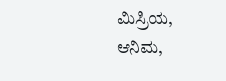ಮಿಸ್ರಿಯ, ಆನಿಮ,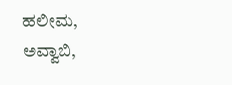ಹಲೀಮ, ಅವ್ವಾಬಿ,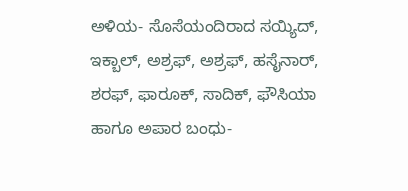ಅಳಿಯ- ಸೊಸೆಯಂದಿರಾದ ಸಯ್ಯಿದ್, ಇಕ್ಬಾಲ್, ಅಶ್ರಫ್, ಅಶ್ರಫ್, ಹಸೈನಾರ್, ಶರಫ್, ಫಾರೂಕ್, ಸಾದಿಕ್, ಫೌಸಿಯಾ ಹಾಗೂ ಅಪಾರ ಬಂಧು-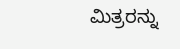ಮಿತ್ರರನ್ನು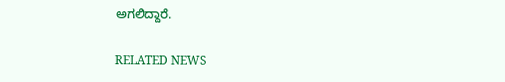ಅಗಲಿದ್ದಾರೆ.

RELATED NEWS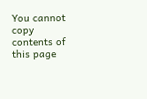You cannot copy contents of this page